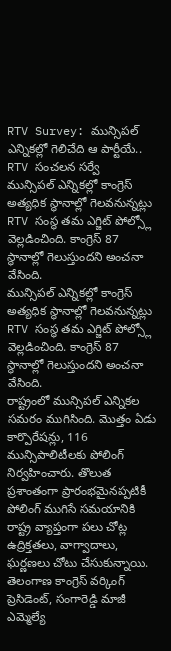RTV Survey: మున్సిపల్ ఎన్నికల్లో గెలిచేది ఆ పార్టీయే.. RTV సంచలన సర్వే
మున్సిపల్ ఎన్నికల్లో కాంగ్రెస్ అత్యధిక స్థానాల్లో గెలవనున్నట్లు RTV సంస్థ తమ ఎగ్జిట్ పోల్స్లో వెల్లడించింది. కాంగ్రెస్ 87 స్థానాల్లో గెలుస్తుందని అంచనా వేసింది.
మున్సిపల్ ఎన్నికల్లో కాంగ్రెస్ అత్యధిక స్థానాల్లో గెలవనున్నట్లు RTV సంస్థ తమ ఎగ్జిట్ పోల్స్లో వెల్లడించింది. కాంగ్రెస్ 87 స్థానాల్లో గెలుస్తుందని అంచనా వేసింది.
రాష్ట్రంలో మున్సిపల్ ఎన్నికల సమరం ముగిసింది. మొత్తం ఏడు కార్పొరేషన్లు, 116 మున్సిపాలిటీలకు పోలింగ్ నిర్వహించారు. తొలుత ప్రశాంతంగా ప్రారంభమైనప్పటికీ పోలింగ్ ముగిసే సమయానికి రాష్ట్ర వ్యాప్తంగా పలు చోట్ల ఉద్రిక్తతలు, వాగ్వాదాలు, ఘర్ణణలు చోటు చేసుకున్నాయి.
తెలంగాణ కాంగ్రెస్ వర్కింగ్ ప్రెసిడెంట్, సంగారెడ్డి మాజీ ఎమ్మెల్యే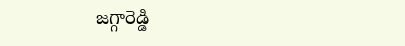జగ్గారెడ్డి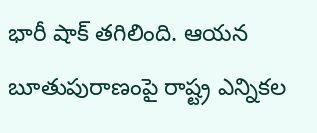భారీ షాక్ తగిలింది. ఆయన బూతుపురాణంపై రాష్ట్ర ఎన్నికల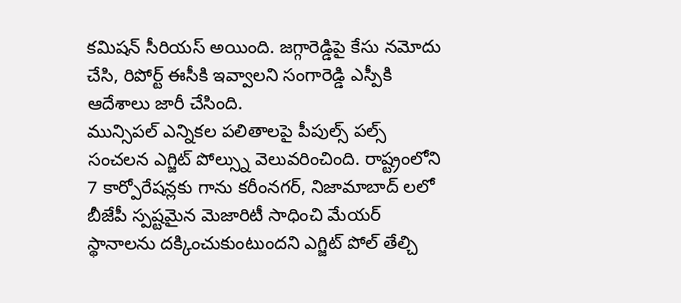కమిషన్ సీరియస్ అయింది. జగ్గారెడ్డిపై కేసు నమోదు చేసి, రిపోర్ట్ ఈసీకి ఇవ్వాలని సంగారెడ్డి ఎస్పీకి ఆదేశాలు జారీ చేసింది.
మున్సిపల్ ఎన్నికల పలితాలపై పీపుల్స్ పల్స్ సంచలన ఎగ్జిట్ పోల్స్ను వెలువరించింది. రాష్ట్రంలోని 7 కార్పోరేషన్లకు గాను కరీంనగర్, నిజామాబాద్ లలో బీజేపీ స్పష్టమైన మెజారిటీ సాధించి మేయర్ స్థానాలను దక్కించుకుంటుందని ఎగ్జిట్ పోల్ తేల్చి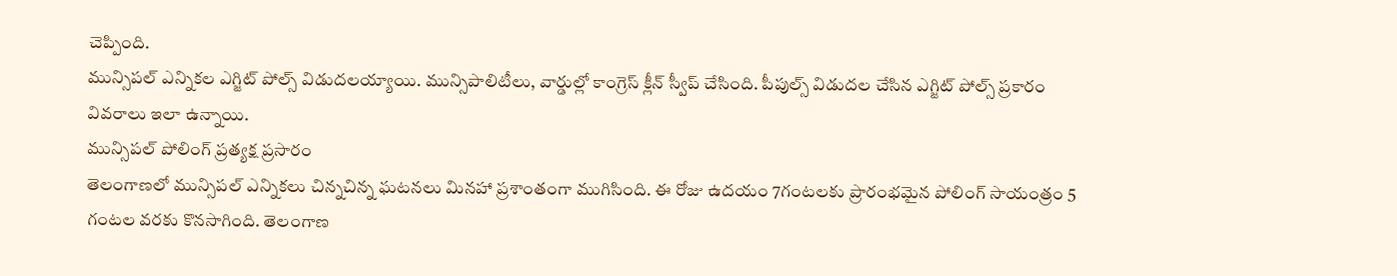చెప్పింది.
మున్సిపల్ ఎన్నికల ఎగ్జిట్ పోల్స్ విడుదలయ్యాయి. మున్సిపాలిటీలు, వార్డుల్లో కాంగ్రెస్ క్లీన్ స్వీప్ చేసింది. పీపుల్స్ విడుదల చేసిన ఎగ్జిట్ పోల్స్ ప్రకారం వివరాలు ఇలా ఉన్నాయి.
మున్సిపల్ పోలింగ్ ప్రత్యక్ష ప్రసారం
తెలంగాణలో మున్సిపల్ ఎన్నికలు చిన్నచిన్న ఘటనలు మినహా ప్రశాంతంగా ముగిసింది. ఈ రోజు ఉదయం 7గంటలకు ప్రారంభమైన పోలింగ్ సాయంత్రం 5 గంటల వరకు కొనసాగింది. తెలంగాణ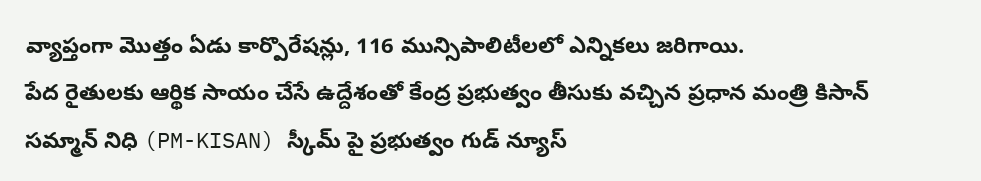వ్యాప్తంగా మొత్తం ఏడు కార్పొరేషన్లు, 116 మున్సిపాలిటీలలో ఎన్నికలు జరిగాయి.
పేద రైతులకు ఆర్థిక సాయం చేసే ఉద్దేశంతో కేంద్ర ప్రభుత్వం తీసుకు వచ్చిన ప్రధాన మంత్రి కిసాన్ సమ్మాన్ నిధి (PM-KISAN) స్కీమ్ పై ప్రభుత్వం గుడ్ న్యూస్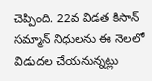చెప్పింది. 22వ విడత కిసాన్ సమ్మాన్ నిధులను ఈ నెలలో విడుదల చేయనున్నట్లు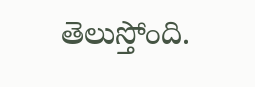తెలుస్తోంది.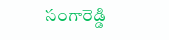సంగారెడ్డి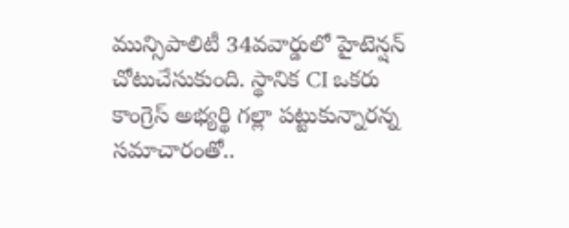మున్సిపాలిటీ 34వవార్డులో హైటెన్షన్ చోటుచేసుకుంది. స్థానిక CI ఒకరు కాంగ్రెస్ అభ్యర్థి గల్లా పట్టుకున్నారన్న సమాచారంతో..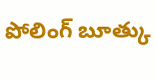పోలింగ్ బూత్కు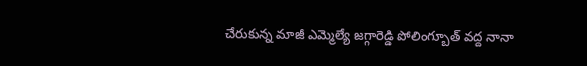చేరుకున్న మాజీ ఎమ్మెల్యే జగ్గారెడ్డి పోలింగ్బూత్ వద్ద నానా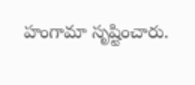హంగామా సృష్టించారు.